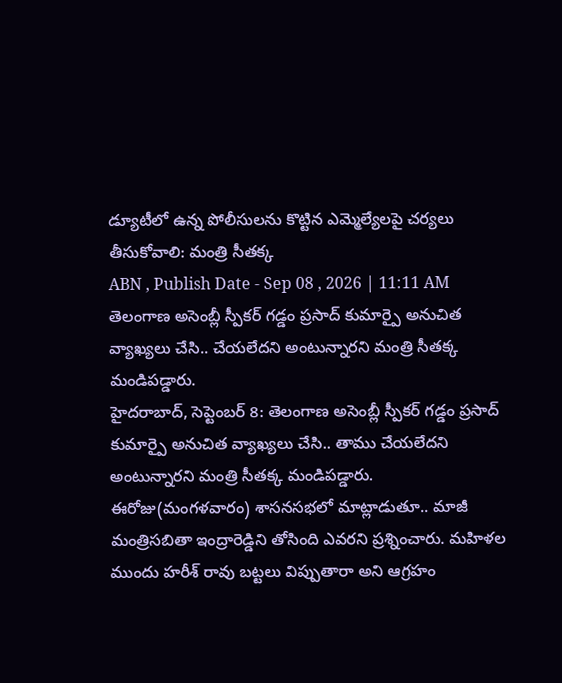డ్యూటీలో ఉన్న పోలీసులను కొట్టిన ఎమ్మెల్యేలపై చర్యలు తీసుకోవాలి: మంత్రి సీతక్క
ABN , Publish Date - Sep 08 , 2026 | 11:11 AM
తెలంగాణ అసెంబ్లీ స్పీకర్ గడ్డం ప్రసాద్ కుమార్పై అనుచిత వ్యాఖ్యలు చేసి.. చేయలేదని అంటున్నారని మంత్రి సీతక్క మండిపడ్డారు.
హైదరాబాద్, సెప్టెంబర్ 8: తెలంగాణ అసెంబ్లీ స్పీకర్ గడ్డం ప్రసాద్ కుమార్పై అనుచిత వ్యాఖ్యలు చేసి.. తాము చేయలేదని అంటున్నారని మంత్రి సీతక్క మండిపడ్డారు. ఈరోజు(మంగళవారం) శాసనసభలో మాట్లాడుతూ.. మాజీ మంత్రిసబితా ఇంద్రారెడ్డిని తోసింది ఎవరని ప్రశ్నించారు. మహిళల ముందు హరీశ్ రావు బట్టలు విప్పుతారా అని ఆగ్రహం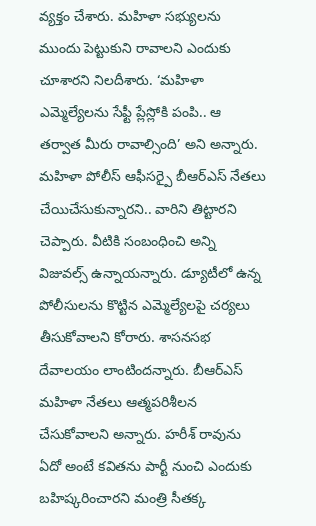వ్యక్తం చేశారు. మహిళా సభ్యులను ముందు పెట్టుకుని రావాలని ఎందుకు చూశారని నిలదీశారు. ‘మహిళా ఎమ్మెల్యేలను సేఫ్టీ ప్లేస్లోకి పంపి.. ఆ తర్వాత మీరు రావాల్సింది’ అని అన్నారు.
మహిళా పోలీస్ ఆఫీసర్పై బీఆర్ఎస్ నేతలు చేయిచేసుకున్నారని.. వారిని తిట్టారని చెప్పారు. వీటికి సంబంధించి అన్ని విజువల్స్ ఉన్నాయన్నారు. డ్యూటీలో ఉన్న పోలీసులను కొట్టిన ఎమ్మెల్యేలపై చర్యలు తీసుకోవాలని కోరారు. శాసనసభ దేవాలయం లాంటిందన్నారు. బీఆర్ఎస్ మహిళా నేతలు ఆత్మపరిశీలన చేసుకోవాలని అన్నారు. హరీశ్ రావును ఏదో అంటే కవితను పార్టీ నుంచి ఎందుకు బహిష్కరించారని మంత్రి సీతక్క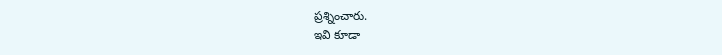ప్రశ్నించారు.
ఇవి కూడా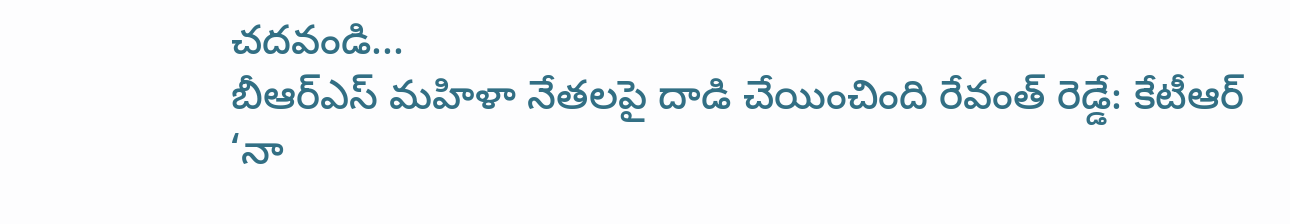చదవండి...
బీఆర్ఎస్ మహిళా నేతలపై దాడి చేయించింది రేవంత్ రెడ్డే: కేటీఆర్
‘నా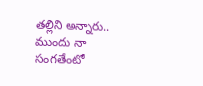తల్లిని అన్నారు.. ముందు నా సంగతేంటో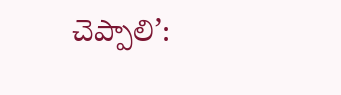చెప్పాలి’: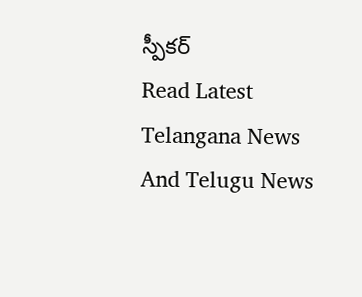స్పీకర్
Read Latest Telangana News And Telugu News